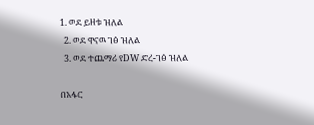1. ወደ ይዘቱ ዝለል
  2. ወደ ዋናዉ ገፅ ዝለል
  3. ወደ ተጨማሪ የDW ድረ-ገፅ ዝለል

በአፋር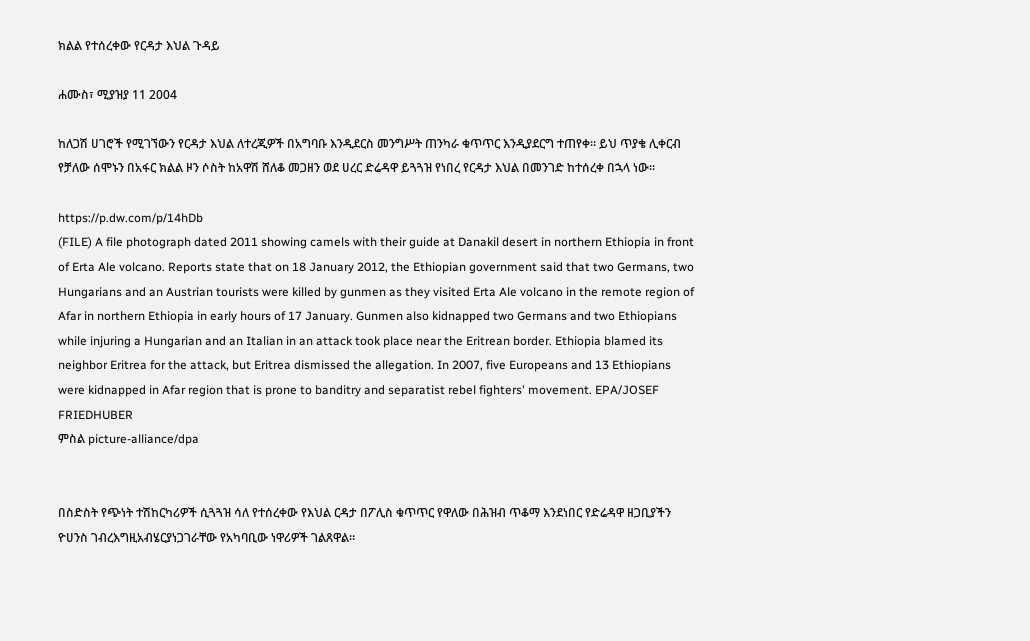ክልል የተሰረቀው የርዳታ እህል ጉዳይ

ሐሙስ፣ ሚያዝያ 11 2004

ከለጋሽ ሀገሮች የሚገኘውን የርዳታ እህል ለተረጂዎች በአግባቡ እንዲደርስ መንግሥት ጠንካራ ቁጥጥር እንዲያደርግ ተጠየቀ። ይህ ጥያቄ ሊቀርብ የቻለው ሰሞኑን በአፋር ክልል ዞን ሶስት ከአዋሽ ሸለቆ መጋዘን ወደ ሀረር ድሬዳዋ ይጓጓዝ የነበረ የርዳታ እህል በመንገድ ከተሰረቀ በኋላ ነው።

https://p.dw.com/p/14hDb
(FILE) A file photograph dated 2011 showing camels with their guide at Danakil desert in northern Ethiopia in front of Erta Ale volcano. Reports state that on 18 January 2012, the Ethiopian government said that two Germans, two Hungarians and an Austrian tourists were killed by gunmen as they visited Erta Ale volcano in the remote region of Afar in northern Ethiopia in early hours of 17 January. Gunmen also kidnapped two Germans and two Ethiopians while injuring a Hungarian and an Italian in an attack took place near the Eritrean border. Ethiopia blamed its neighbor Eritrea for the attack, but Eritrea dismissed the allegation. In 2007, five Europeans and 13 Ethiopians were kidnapped in Afar region that is prone to banditry and separatist rebel fighters' movement. EPA/JOSEF FRIEDHUBER
ምስል picture-alliance/dpa


በስድስት የጭነት ተሽከርካሪዎች ሲጓጓዝ ሳለ የተሰረቀው የእህል ርዳታ በፖሊስ ቁጥጥር የዋለው በሕዝብ ጥቆማ እንደነበር የድሬዳዋ ዘጋቢያችን ዮሀንስ ገብረእግዚአብሄርያነጋገራቸው የአካባቢው ነዋሪዎች ገልጸዋል።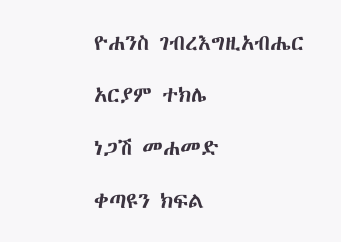ዮሐንስ ገብረእግዚአብሔር

አርያም ተክሌ

ነጋሽ መሐመድ

ቀጣዩን ክፍል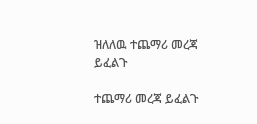ዝለለዉ ተጨማሪ መረጃ ይፈልጉ

ተጨማሪ መረጃ ይፈልጉ